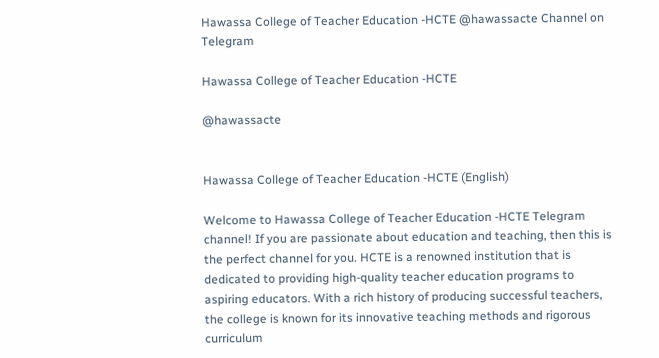Hawassa College of Teacher Education -HCTE @hawassacte Channel on Telegram

Hawassa College of Teacher Education -HCTE

@hawassacte


Hawassa College of Teacher Education -HCTE (English)

Welcome to Hawassa College of Teacher Education -HCTE Telegram channel! If you are passionate about education and teaching, then this is the perfect channel for you. HCTE is a renowned institution that is dedicated to providing high-quality teacher education programs to aspiring educators. With a rich history of producing successful teachers, the college is known for its innovative teaching methods and rigorous curriculum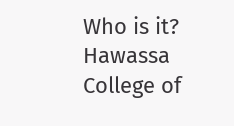Who is it? Hawassa College of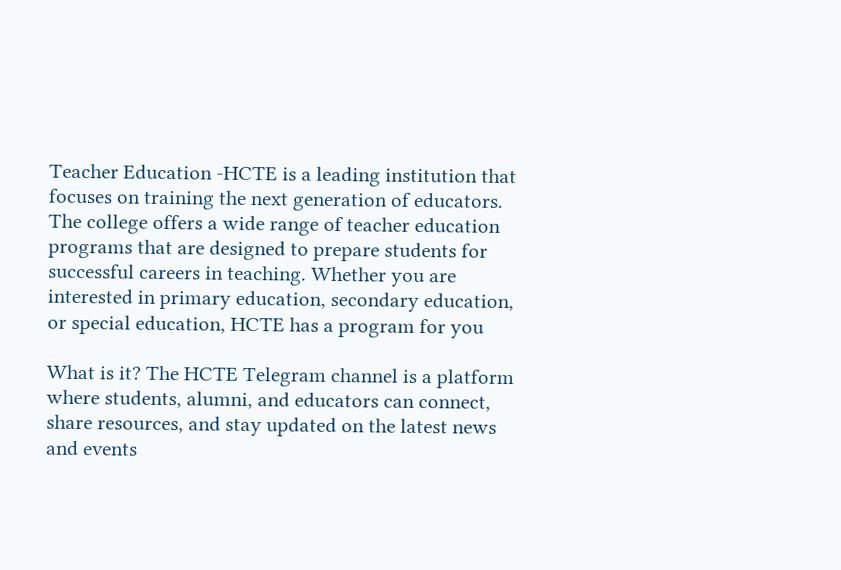Teacher Education -HCTE is a leading institution that focuses on training the next generation of educators. The college offers a wide range of teacher education programs that are designed to prepare students for successful careers in teaching. Whether you are interested in primary education, secondary education, or special education, HCTE has a program for you

What is it? The HCTE Telegram channel is a platform where students, alumni, and educators can connect, share resources, and stay updated on the latest news and events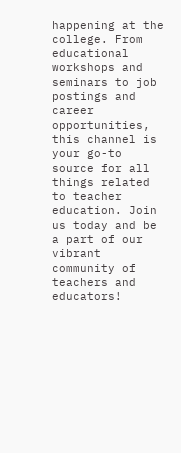happening at the college. From educational workshops and seminars to job postings and career opportunities, this channel is your go-to source for all things related to teacher education. Join us today and be a part of our vibrant community of teachers and educators!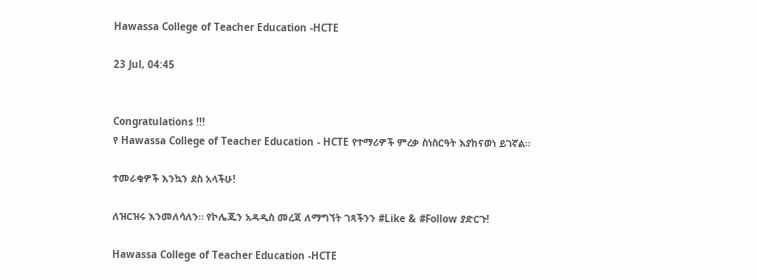Hawassa College of Teacher Education -HCTE

23 Jul, 04:45


Congratulations !!!
የ Hawassa College of Teacher Education - HCTE የተማሪዎች ምረቃ ስነስርዓት እያከናወነ ይገኛል።

ተመራቂዎች እንኳን ደስ አላችሁ!

ለዝርዝሩ እንመለሳለን። የኮሌጁን አዳዲስ መረጃ ለማግኘት ገጻችንን #Like & #Follow ያድርጉ!

Hawassa College of Teacher Education -HCTE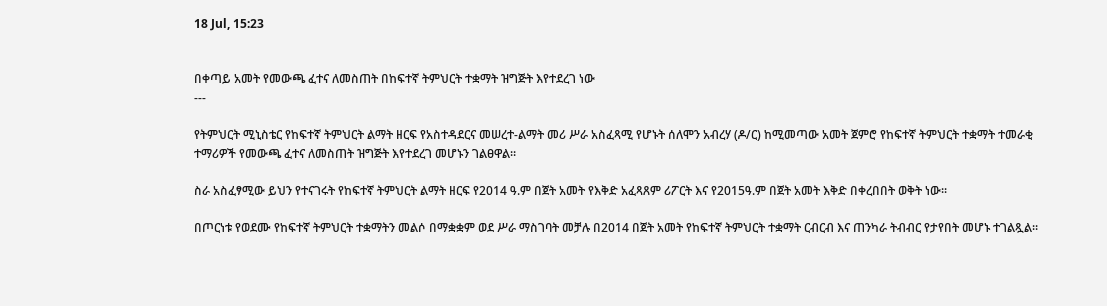18 Jul, 15:23


በቀጣይ አመት የመውጫ ፈተና ለመስጠት በከፍተኛ ትምህርት ተቋማት ዝግጅት እየተደረገ ነው
---

የትምህርት ሚኒስቴር የከፍተኛ ትምህርት ልማት ዘርፍ የአስተዳደርና መሠረተ-ልማት መሪ ሥራ አስፈጻሚ የሆኑት ሰለሞን አብረሃ (ዶ/ር) ከሚመጣው አመት ጀምሮ የከፍተኛ ትምህርት ተቋማት ተመራቂ ተማሪዎች የመውጫ ፈተና ለመስጠት ዝግጅት እየተደረገ መሆኑን ገልፀዋል።

ስራ አስፈፃሚው ይህን የተናገሩት የከፍተኛ ትምህርት ልማት ዘርፍ የ2014 ዓ.ም በጀት አመት የእቅድ አፈጻጸም ሪፖርት እና የ2015ዓ.ም በጀት አመት እቅድ በቀረበበት ወቅት ነው፡፡

በጦርነቱ የወደሙ የከፍተኛ ትምህርት ተቋማትን መልሶ በማቋቋም ወደ ሥራ ማስገባት መቻሉ በ2014 በጀት አመት የከፍተኛ ትምህርት ተቋማት ርብርብ እና ጠንካራ ትብብር የታየበት መሆኑ ተገልጿል።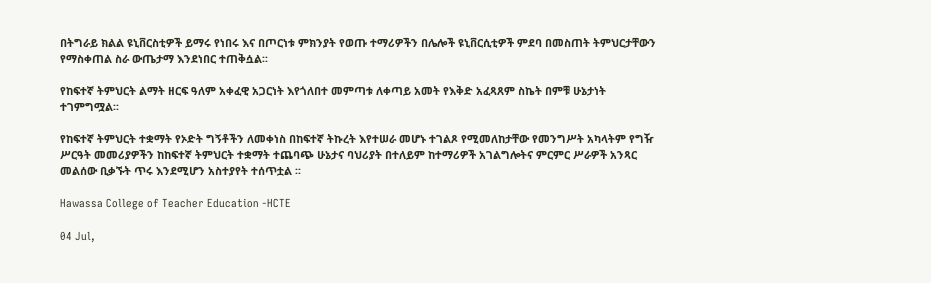በትግራይ ክልል ዩኒቨርስቲዎች ይማሩ የነበሩ እና በጦርነቱ ምክንያት የወጡ ተማሪዎችን በሌሎች ዩኒቨርሲቲዎች ምደባ በመስጠት ትምህርታቸውን የማስቀጠል ስራ ውጤታማ እንደነበር ተጠቅሷል፡፡

የከፍተኛ ትምህርት ልማት ዘርፍ ዓለም አቀፈዊ አጋርነት እየጎለበተ መምጣቱ ለቀጣይ አመት የእቅድ አፈጻጸም ስኬት በምቹ ሁኔታነት ተገምግሟል፡፡

የከፍተኛ ትምህርት ተቋማት የኦድት ግኝቶችን ለመቀነስ በከፍተኛ ትኩረት እየተሠራ መሆኑ ተገልጾ የሚመለከታቸው የመንግሥት አካላትም የግዥ ሥርዓት መመሪያዎችን ከከፍተኛ ትምህርት ተቋማት ተጨባጭ ሁኔታና ባህሪያት በተለይም ከተማሪዎች አገልግሎትና ምርምር ሥራዎች አንጻር መልሰው ቢቃኙት ጥሩ እንደሚሆን አስተያየት ተሰጥቷል ፡፡

Hawassa College of Teacher Education -HCTE

04 Jul,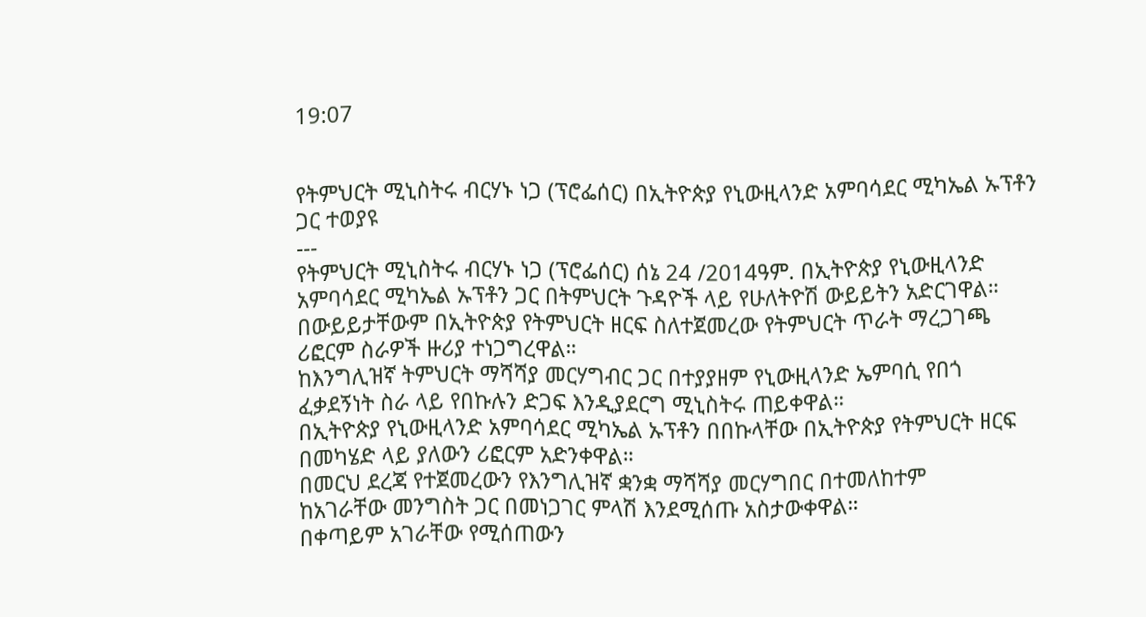19:07


የትምህርት ሚኒስትሩ ብርሃኑ ነጋ (ፕሮፌሰር) በኢትዮጵያ የኒውዚላንድ አምባሳደር ሚካኤል ኡፕቶን ጋር ተወያዩ
---
የትምህርት ሚኒስትሩ ብርሃኑ ነጋ (ፕሮፌሰር) ሰኔ 24 /2014ዓም. በኢትዮጵያ የኒውዚላንድ አምባሳደር ሚካኤል ኡፕቶን ጋር በትምህርት ጉዳዮች ላይ የሁለትዮሽ ውይይትን አድርገዋል።
በውይይታቸውም በኢትዮጵያ የትምህርት ዘርፍ ስለተጀመረው የትምህርት ጥራት ማረጋገጫ ሪፎርም ስራዎች ዙሪያ ተነጋግረዋል።
ከእንግሊዝኛ ትምህርት ማሻሻያ መርሃግብር ጋር በተያያዘም የኒውዚላንድ ኤምባሲ የበጎ ፈቃደኝነት ስራ ላይ የበኩሉን ድጋፍ እንዲያደርግ ሚኒስትሩ ጠይቀዋል።
በኢትዮጵያ የኒውዚላንድ አምባሳደር ሚካኤል ኡፕቶን በበኩላቸው በኢትዮጵያ የትምህርት ዘርፍ በመካሄድ ላይ ያለውን ሪፎርም አድንቀዋል።
በመርህ ደረጃ የተጀመረውን የእንግሊዝኛ ቋንቋ ማሻሻያ መርሃግበር በተመለከተም
ከአገራቸው መንግስት ጋር በመነጋገር ምላሽ እንደሚሰጡ አስታውቀዋል።
በቀጣይም አገራቸው የሚሰጠውን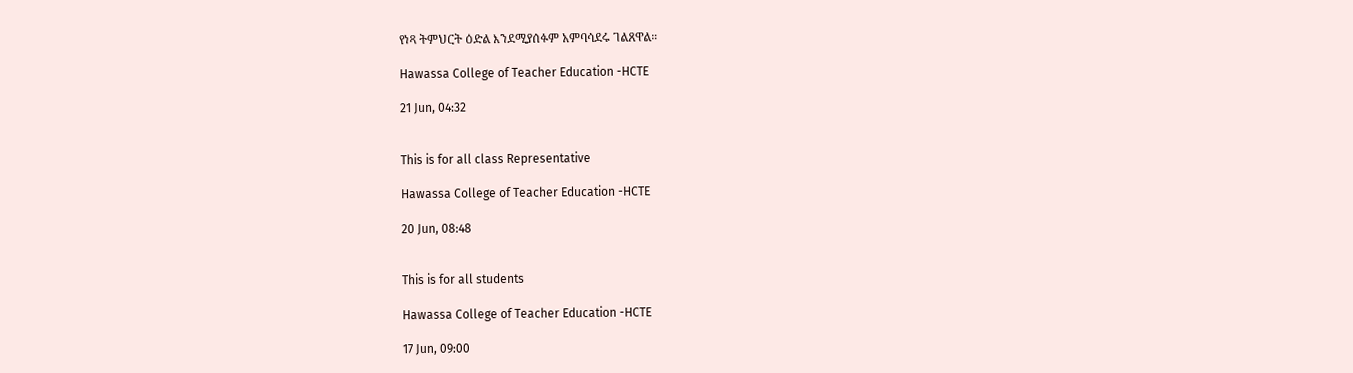የነጻ ትምህርት ዕድል እንደሚያሰፉም አምባሳደሩ ገልጸዋል።

Hawassa College of Teacher Education -HCTE

21 Jun, 04:32


This is for all class Representative

Hawassa College of Teacher Education -HCTE

20 Jun, 08:48


This is for all students

Hawassa College of Teacher Education -HCTE

17 Jun, 09:00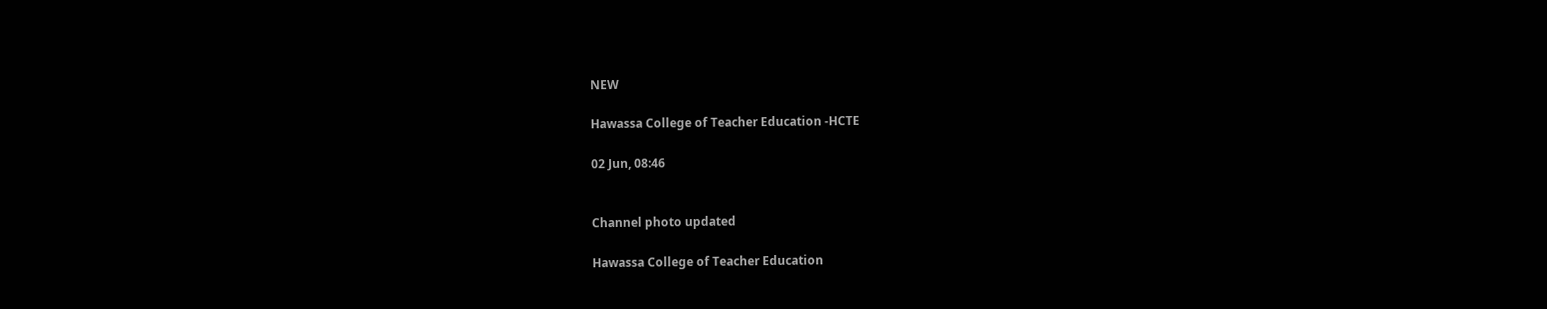NEW

Hawassa College of Teacher Education -HCTE

02 Jun, 08:46


Channel photo updated

Hawassa College of Teacher Education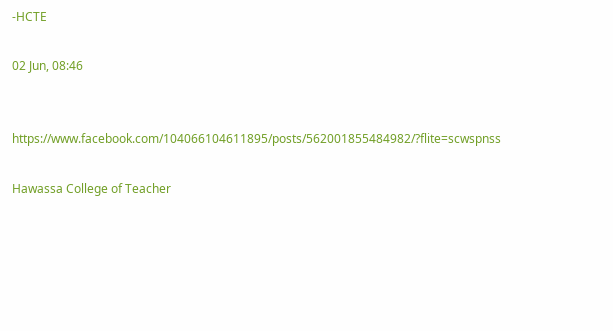-HCTE

02 Jun, 08:46


https://www.facebook.com/104066104611895/posts/562001855484982/?flite=scwspnss

Hawassa College of Teacher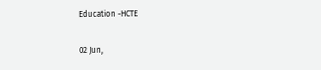Education -HCTE

02 Jun,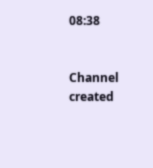08:38


Channel created